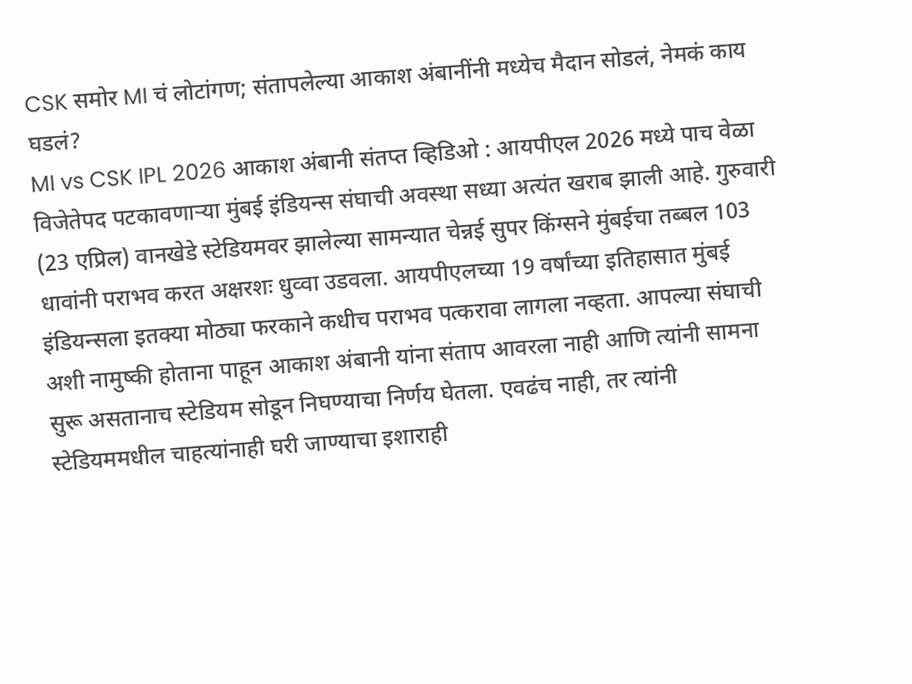CSK समोर MI चं लोटांगण; संतापलेल्या आकाश अंबानींनी मध्येच मैदान सोडलं, नेमकं काय घडलं?
MI vs CSK IPL 2026 आकाश अंबानी संतप्त व्हिडिओ : आयपीएल 2026 मध्ये पाच वेळा विजेतेपद पटकावणाऱ्या मुंबई इंडियन्स संघाची अवस्था सध्या अत्यंत खराब झाली आहे. गुरुवारी (23 एप्रिल) वानखेडे स्टेडियमवर झालेल्या सामन्यात चेन्नई सुपर किंग्सने मुंबईचा तब्बल 103 धावांनी पराभव करत अक्षरशः धुव्वा उडवला. आयपीएलच्या 19 वर्षांच्या इतिहासात मुंबई इंडियन्सला इतक्या मोठ्या फरकाने कधीच पराभव पत्करावा लागला नव्हता. आपल्या संघाची अशी नामुष्की होताना पाहून आकाश अंबानी यांना संताप आवरला नाही आणि त्यांनी सामना सुरू असतानाच स्टेडियम सोडून निघण्याचा निर्णय घेतला. एवढंच नाही, तर त्यांनी स्टेडियममधील चाहत्यांनाही घरी जाण्याचा इशाराही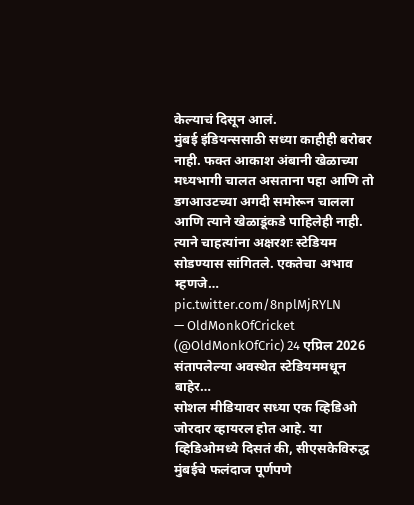केल्याचं दिसून आलं.
मुंबई इंडियन्ससाठी सध्या काहीही बरोबर नाही. फक्त आकाश अंबानी खेळाच्या मध्यभागी चालत असताना पहा आणि तो डगआउटच्या अगदी समोरून चालला आणि त्याने खेळाडूंकडे पाहिलेही नाही. त्याने चाहत्यांना अक्षरशः स्टेडियम सोडण्यास सांगितले. एकतेचा अभाव म्हणजे… pic.twitter.com/8nplMjRYLN
— OldMonkOfCricket (@OldMonkOfCric) 24 एप्रिल 2026
संतापलेल्या अवस्थेत स्टेडियममधून बाहेर…
सोशल मीडियावर सध्या एक व्हिडिओ जोरदार व्हायरल होत आहे. या व्हिडिओमध्ये दिसतं की, सीएसकेविरुद्ध मुंबईचे फलंदाज पूर्णपणे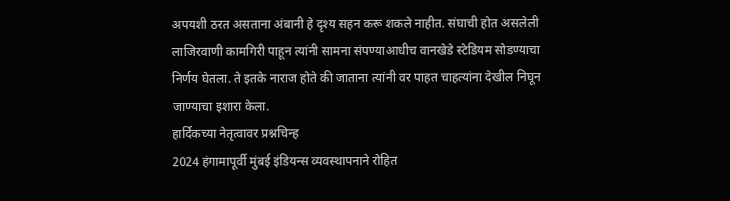अपयशी ठरत असताना अंबानी हे दृश्य सहन करू शकले नाहीत. संघाची होत असलेली लाजिरवाणी कामगिरी पाहून त्यांनी सामना संपण्याआधीच वानखेडे स्टेडियम सोडण्याचा निर्णय घेतला. ते इतके नाराज होते की जाताना त्यांनी वर पाहत चाहत्यांना देखील निघून जाण्याचा इशारा केला.
हार्दिकच्या नेतृत्वावर प्रश्नचिन्ह
2024 हंगामापूर्वी मुंबई इंडियन्स व्यवस्थापनाने रोहित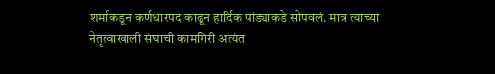शर्माकडून कर्णधारपद काढून हार्दिक पांड्याकडे सोपवलं. मात्र त्याच्या नेतृत्वाखाली संघाची कामगिरी अत्यंत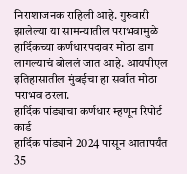निराशाजनक राहिली आहे. गुरुवारी झालेल्या या सामन्यातील पराभवामुळे हार्दिकच्या कर्णधारपदावर मोठा डाग लागल्याचं बोललं जात आहे. आयपीएल इतिहासातील मुंबईचा हा सर्वात मोठा पराभव ठरला.
हार्दिक पांड्याचा कर्णधार म्हणून रिपोर्ट कार्ड
हार्दिक पांड्याने 2024 पासून आतापर्यंत 35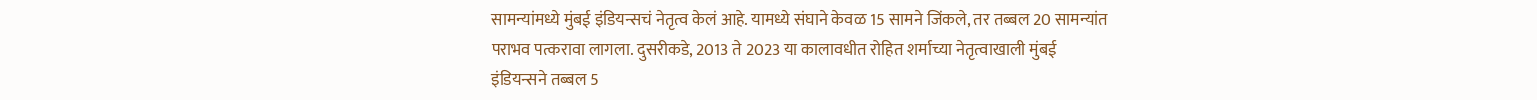सामन्यांमध्ये मुंबई इंडियन्सचं नेतृत्व केलं आहे. यामध्ये संघाने केवळ 15 सामने जिंकले, तर तब्बल 20 सामन्यांत पराभव पत्करावा लागला. दुसरीकडे, 2013 ते 2023 या कालावधीत रोहित शर्माच्या नेतृत्वाखाली मुंबई इंडियन्सने तब्बल 5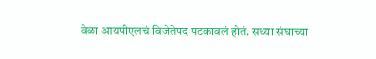वेळा आयपीएलचं विजेतेपद पटकावलं होतं. सध्या संघाच्या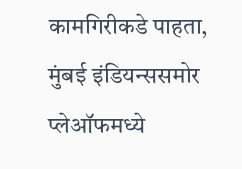कामगिरीकडे पाहता, मुंबई इंडियन्ससमोर प्लेऑफमध्ये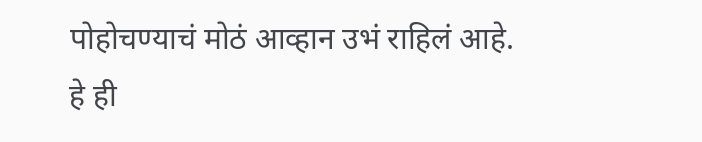पोहोचण्याचं मोठं आव्हान उभं राहिलं आहे.
हे ही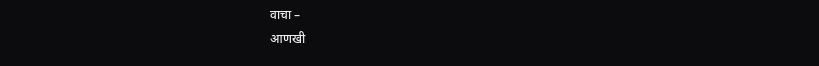वाचा –
आणखी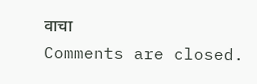वाचा
Comments are closed.